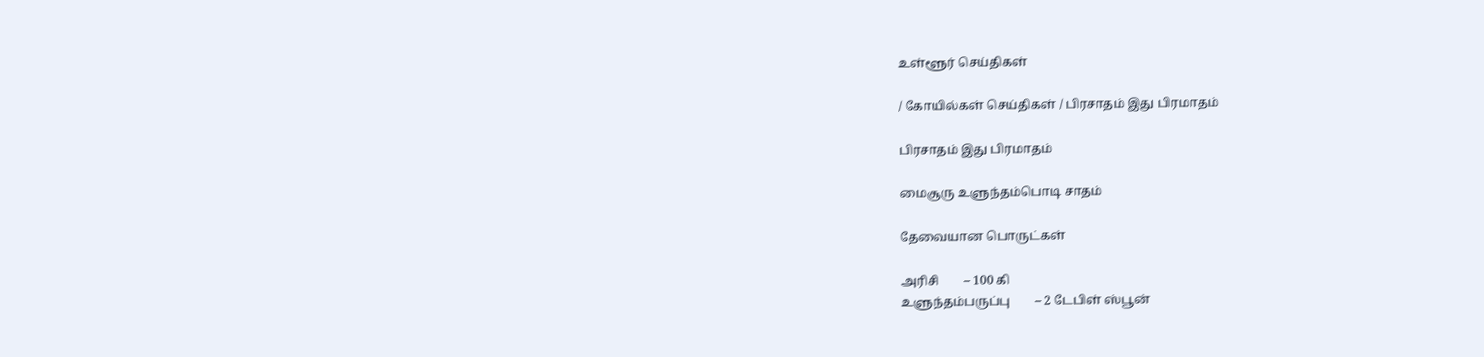உள்ளூர் செய்திகள்

/ கோயில்கள் செய்திகள் / பிரசாதம் இது பிரமாதம்

பிரசாதம் இது பிரமாதம்

மைசூரு உளுந்தம்பொடி சாதம்

தேவையான பொருட்கள்

அரிசி        – 100 கி
உளுந்தம்பருப்பு        – 2 டேபிள் ஸ்பூன்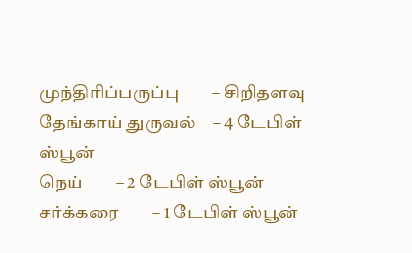முந்திரிப்பருப்பு        – சிறிதளவு
தேங்காய் துருவல்    – 4 டேபிள் ஸ்பூன்
நெய்        – 2 டேபிள் ஸ்பூன்
சர்க்கரை        – 1 டேபிள் ஸ்பூன்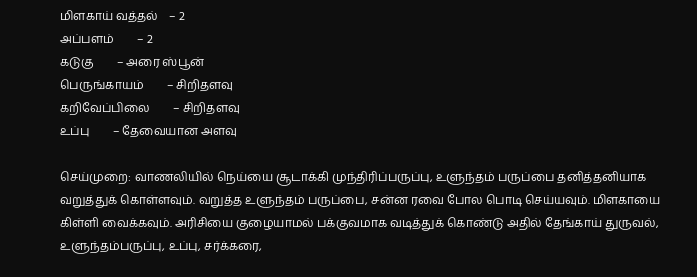மிளகாய் வத்தல்    – 2
அப்பளம்        – 2
கடுகு        – அரை ஸ்பூன்
பெருங்காயம்        – சிறிதளவு
கறிவேப்பிலை        – சிறிதளவு
உப்பு        – தேவையான அளவு

செய்முறை: வாணலியில் நெய்யை சூடாக்கி முந்திரிப்பருப்பு, உளுந்தம் பருப்பை தனித்தனியாக வறுத்துக் கொள்ளவும். வறுத்த உளுந்தம் பருப்பை, சன்ன ரவை போல பொடி செய்யவும். மிளகாயை கிள்ளி வைக்கவும். அரிசியை குழையாமல் பக்குவமாக வடித்துக் கொண்டு அதில் தேங்காய் துருவல், உளுந்தம்பருப்பு, உப்பு, சர்க்கரை,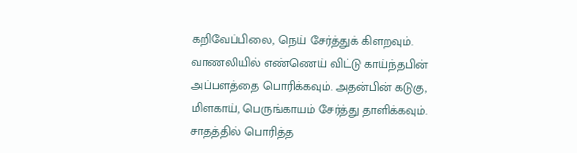கறிவேப்பிலை, நெய் சேர்த்துக் கிளறவும். வாணலியில் எண்ணெய் விட்டு காய்ந்தபின் அப்பளத்தை பொரிக்கவும். அதன்பின் கடுகு, மிளகாய், பெருங்காயம் சேர்த்து தாளிக்கவும். சாதத்தில் பொரித்த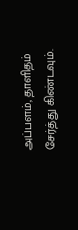அப்பளம், தாளிதம் சேர்த்து கிண்டவும்.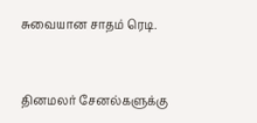சுவையான சாதம் ரெடி.


தினமலர் சேனல்களுக்கு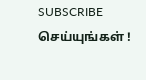SUBSCRIBE செய்யுங்கள் !